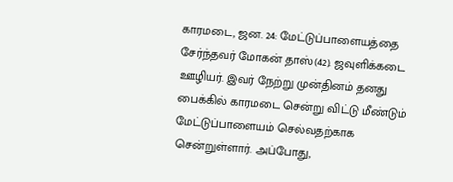காரமடை, ஜன. 24: மேட்டுப்பாளையத்தை சேர்ந்தவர் மோகன் தாஸ்(42). ஜவுளிக்கடை ஊழியர். இவர் நேற்று முன்தினம் தனது பைக்கில் காரமடை சென்று விட்டு மீண்டும் மேட்டுப்பாளையம் செல்வதற்காக சென்றுள்ளார். அப்போது,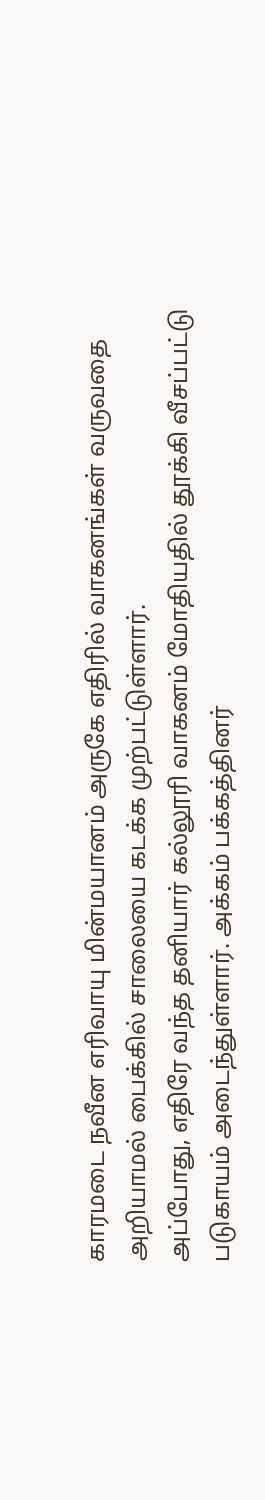காரமடை நவீன எரிவாயு மின்மயானம் அருகே எதிரில் வாகனங்கள் வருவதை அறியாமல் பைக்கில் சாலையை கடக்க முற்பட்டுள்ளார்.
அப்போது, எதிரே வந்த தனியார் கல்லூரி வாகனம் மோதியதில் தூக்கி வீசப்பட்டு படுகாயம் அடைந்துள்ளார். அக்கம் பக்கத்தினர்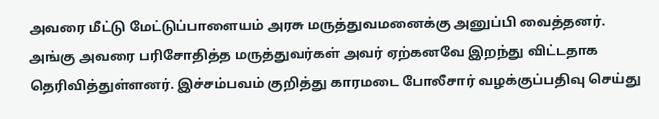அவரை மீட்டு மேட்டுப்பாளையம் அரசு மருத்துவமனைக்கு அனுப்பி வைத்தனர். அங்கு அவரை பரிசோதித்த மருத்துவர்கள் அவர் ஏற்கனவே இறந்து விட்டதாக தெரிவித்துள்ளனர். இச்சம்பவம் குறித்து காரமடை போலீசார் வழக்குப்பதிவு செய்து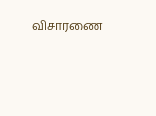விசாரணை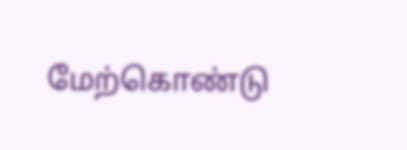மேற்கொண்டு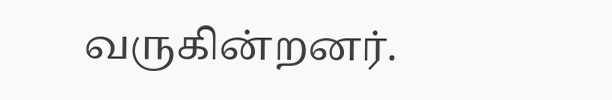வருகின்றனர்.